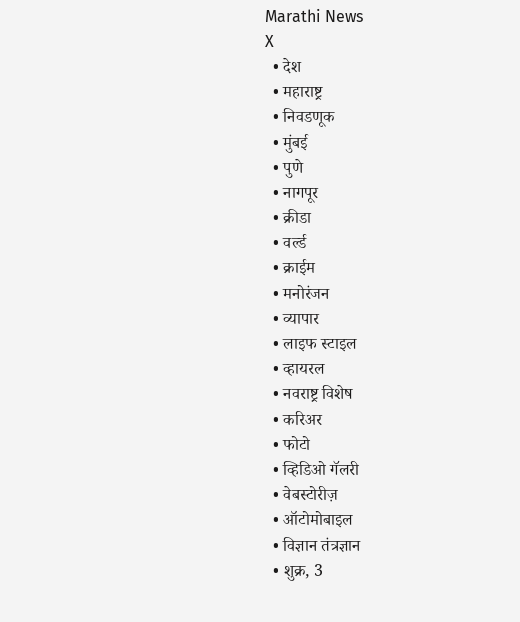Marathi News
X
  • देश
  • महाराष्ट्र
  • निवडणूक
  • मुंबई
  • पुणे
  • नागपूर
  • क्रीडा
  • वर्ल्ड
  • क्राईम
  • मनोरंजन
  • व्यापार
  • लाइफ स्टाइल
  • व्हायरल
  • नवराष्ट्र विशेष
  • करिअर
  • फोटो
  • व्हिडिओ गॅलरी
  • वेबस्टोरीज़
  • ऑटोमोबाइल
  • विज्ञान तंत्रज्ञान
  • शुक्र, 3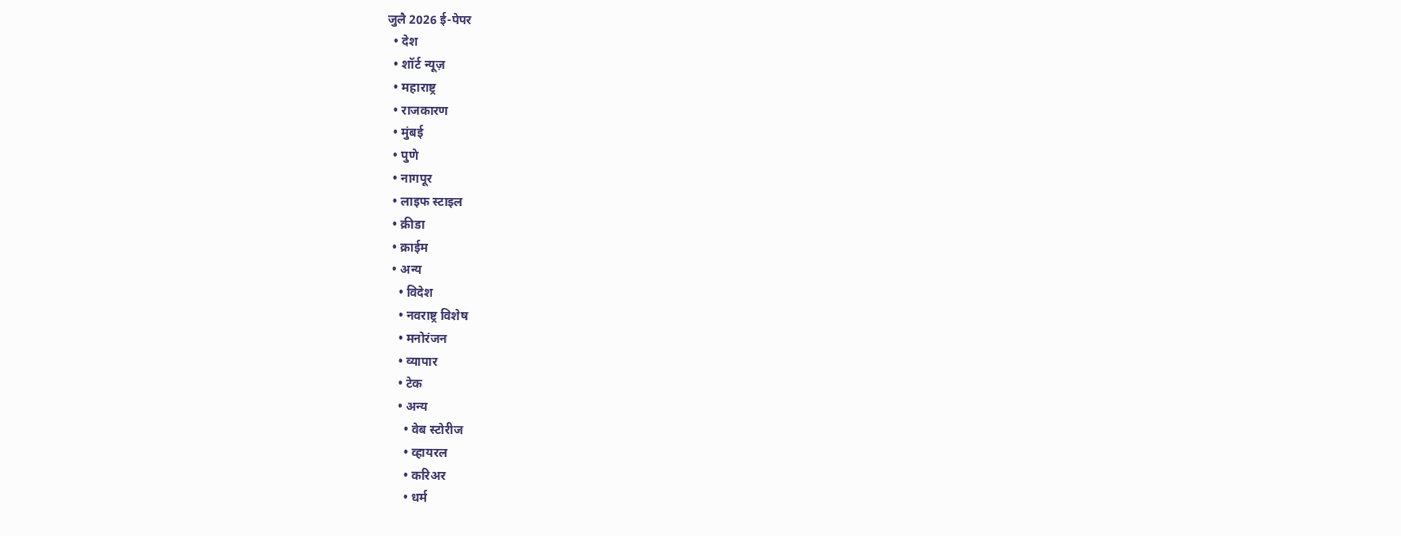जुलै 2026 ई-पेपर
  • देश
  • शॉर्ट न्यूज़
  • महाराष्ट्र
  • राजकारण
  • मुंबई
  • पुणे
  • नागपूर
  • लाइफ स्टाइल
  • क्रीडा
  • क्राईम
  • अन्य
    • विदेश
    • नवराष्ट्र विशेष
    • मनोरंजन
    • व्यापार
    • टेक
    • अन्य
      • वेब स्टोरीज
      • व्हायरल
      • करिअर
      • धर्म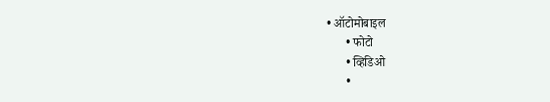• ऑटोमोबाइल
      • फोटो
      • व्हिडिओ
      •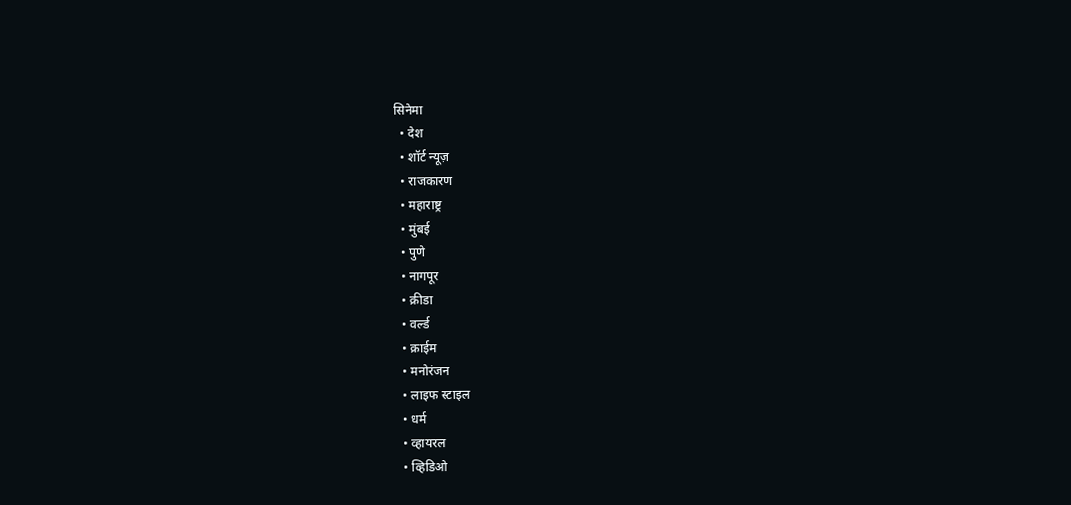सिनेमा
  • देश
  • शॉर्ट न्यूज़
  • राजकारण
  • महाराष्ट्र
  • मुंबई
  • पुणे
  • नागपूर
  • क्रीडा
  • वर्ल्ड
  • क्राईम
  • मनोरंजन
  • लाइफ स्टाइल
  • धर्म
  • व्हायरल
  • व्हिडिओ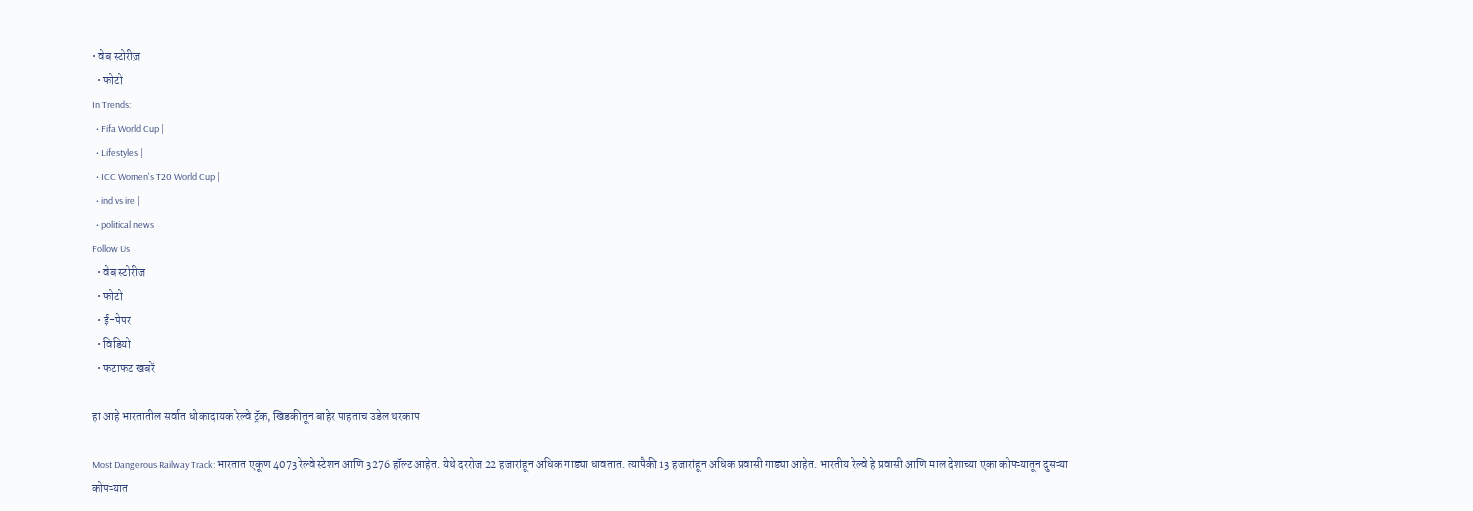• वेब स्टोरीज़
  • फोटो
In Trends:
  • Fifa World Cup |
  • Lifestyles |
  • ICC Women's T20 World Cup |
  • ind vs ire |
  • political news
Follow Us
  • वेब स्टोरीज
  • फोटो
  • ई-पेपर
  • विडियो
  • फटाफट खबरें

हा आहे भारतातील सर्वात धोकादायक रेल्वे ट्रॅक, खिडकीतून बाहेर पाहताच उडेल थरकाप

Most Dangerous Railway Track: भारतात एकूण 4073 रेल्वे स्टेशन आणि 3276 हॉल्ट आहेत. येथे दररोज 22 हजारांहून अधिक गाड्या धावतात. त्यापैकी 13 हजारांहून अधिक प्रवासी गाड्या आहेत. भारतीय रेल्वे हे प्रवासी आणि माल देशाच्या एका कोपऱ्यातून दुसऱ्या कोपऱ्यात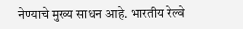नेण्याचे मुख्य साधन आहे. भारतीय रेल्वे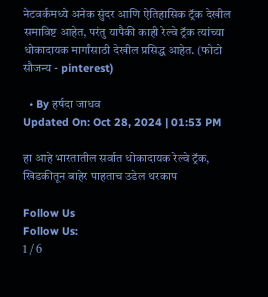नेटवर्कमध्ये अनेक सुंदर आणि ऐतिहासिक ट्रॅक देखील समाविष्ट आहेत, परंतु यापैकी काही रेल्वे ट्रॅक त्यांच्या धोकादायक मार्गांसाठी देखील प्रसिद्ध आहेत. (फोटो सौजन्य - pinterest)

  • By हर्षदा जाधव
Updated On: Oct 28, 2024 | 01:53 PM

हा आहे भारतातील सर्वात धोकादायक रेल्वे ट्रॅक, खिडकीतून बाहेर पाहताच उडेल थरकाप

Follow Us
Follow Us:
1 / 6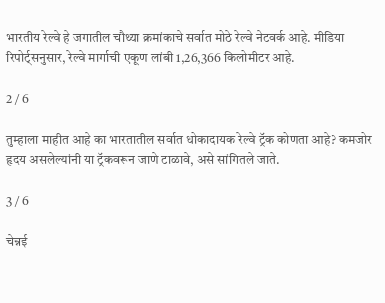भारतीय रेल्वे हे जगातील चौथ्या क्रमांकाचे सर्वात मोठे रेल्वे नेटवर्क आहे. मीडिया रिपोर्ट्सनुसार, रेल्वे मार्गाची एकूण लांबी 1,26,366 किलोमीटर आहे.

2 / 6

तुम्हाला माहीत आहे का भारतातील सर्वात धोकादायक रेल्वे ट्रॅक कोणता आहे? कमजोर हृदय असलेल्यांनी या ट्रॅकवरून जाणे टाळावे, असे सांगितले जाते.

3 / 6

चेन्नई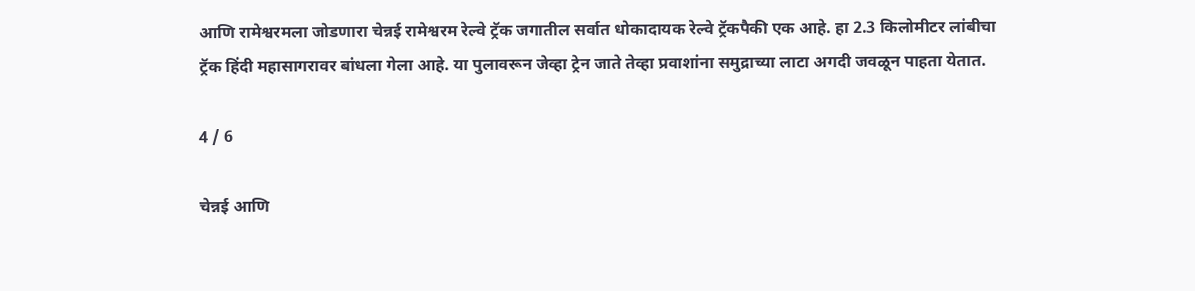आणि रामेश्वरमला जोडणारा चेन्नई रामेश्वरम रेल्वे ट्रॅक जगातील सर्वात धोकादायक रेल्वे ट्रॅकपैकी एक आहे. हा 2.3 किलोमीटर लांबीचा ट्रॅक हिंदी महासागरावर बांधला गेला आहे. या पुलावरून जेव्हा ट्रेन जाते तेव्हा प्रवाशांना समुद्राच्या लाटा अगदी जवळून पाहता येतात.

4 / 6

चेन्नई आणि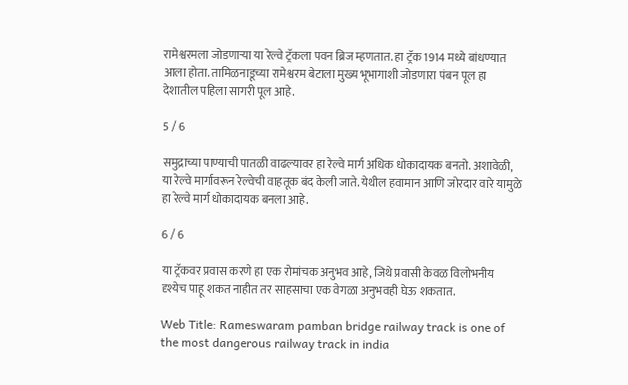रामेश्वरमला जोडणाऱ्या या रेल्वे ट्रॅकला पवन ब्रिज म्हणतात. हा ट्रॅक 1914 मध्ये बांधण्यात आला होता. तामिळनाडूच्या रामेश्वरम बेटाला मुख्य भूभागाशी जोडणारा पंबन पूल हा देशातील पहिला सागरी पूल आहे.

5 / 6

समुद्राच्या पाण्याची पातळी वाढल्यावर हा रेल्वे मार्ग अधिक धोकादायक बनतो. अशावेळी, या रेल्वे मार्गावरून रेल्वेची वाहतूक बंद केली जाते. येथील हवामान आणि जोरदार वारे यामुळे हा रेल्वे मार्ग धोकादायक बनला आहे.

6 / 6

या ट्रॅकवर प्रवास करणे हा एक रोमांचक अनुभव आहे, जिथे प्रवासी केवळ विलोभनीय दृश्येच पाहू शकत नाहीत तर साहसाचा एक वेगळा अनुभवही घेऊ शकतात.

Web Title: Rameswaram pamban bridge railway track is one of the most dangerous railway track in india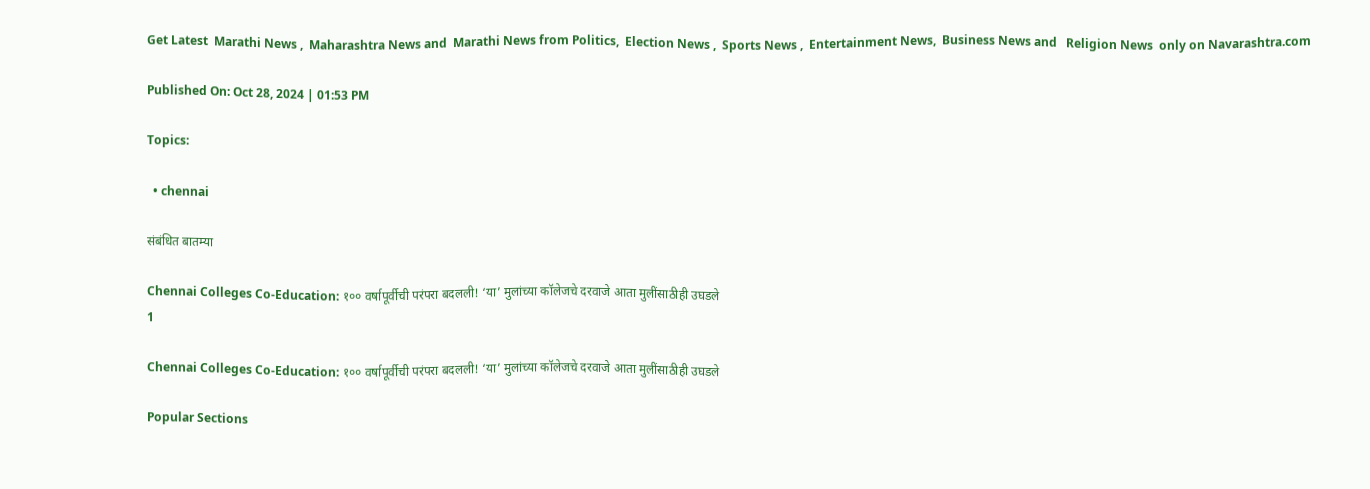Get Latest  Marathi News ,  Maharashtra News and  Marathi News from Politics,  Election News ,  Sports News ,  Entertainment News,  Business News and   Religion News  only on Navarashtra.com

Published On: Oct 28, 2024 | 01:53 PM

Topics:

  • chennai

संबंधित बातम्या

Chennai Colleges Co-Education: १०० वर्षापूर्वीची परंपरा बदलली! ‘या’ मुलांच्या कॉलेजचे दरवाजे आता मुलींसाठीही उघडले
1

Chennai Colleges Co-Education: १०० वर्षापूर्वीची परंपरा बदलली! ‘या’ मुलांच्या कॉलेजचे दरवाजे आता मुलींसाठीही उघडले

Popular Sections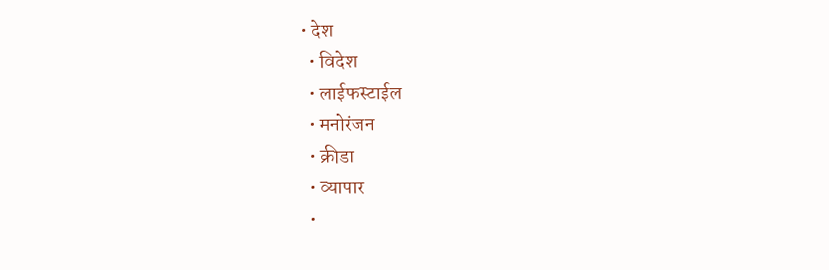• देश
  • विदेश
  • लाईफस्टाईल
  • मनोरंजन
  • क्रीडा
  • व्यापार
  •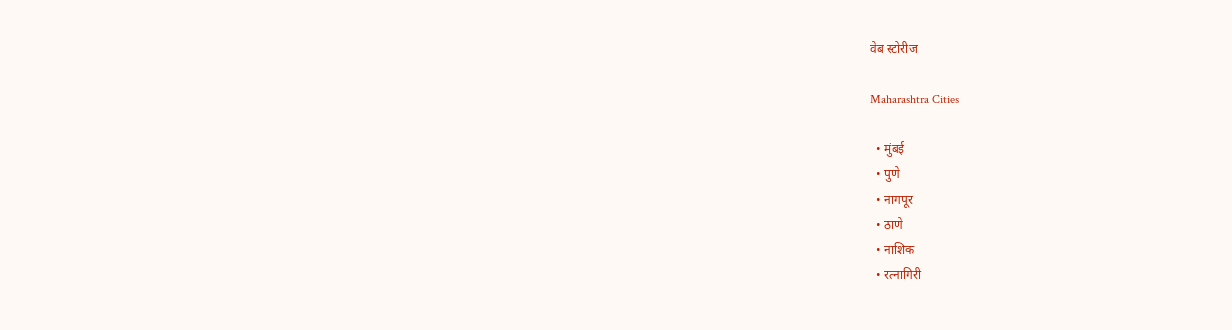वेब स्टोरीज

Maharashtra Cities

  • मुंबई
  • पुणे
  • नागपूर
  • ठाणे
  • नाशिक
  • रत्नागिरी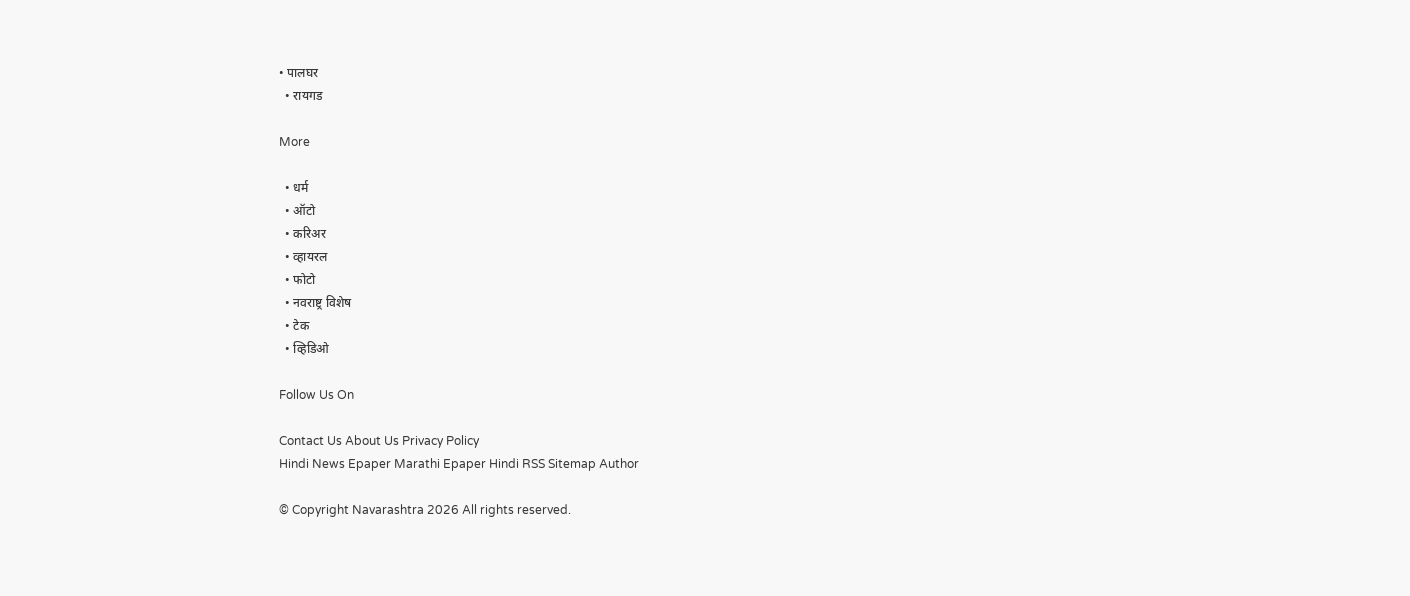• पालघर
  • रायगड

More

  • धर्म
  • ऑटो
  • करिअर
  • व्हायरल
  • फोटो
  • नवराष्ट्र विशेष
  • टेक
  • व्हिडिओ

Follow Us On

Contact Us About Us Privacy Policy
Hindi News Epaper Marathi Epaper Hindi RSS Sitemap Author

© Copyright Navarashtra 2026 All rights reserved.